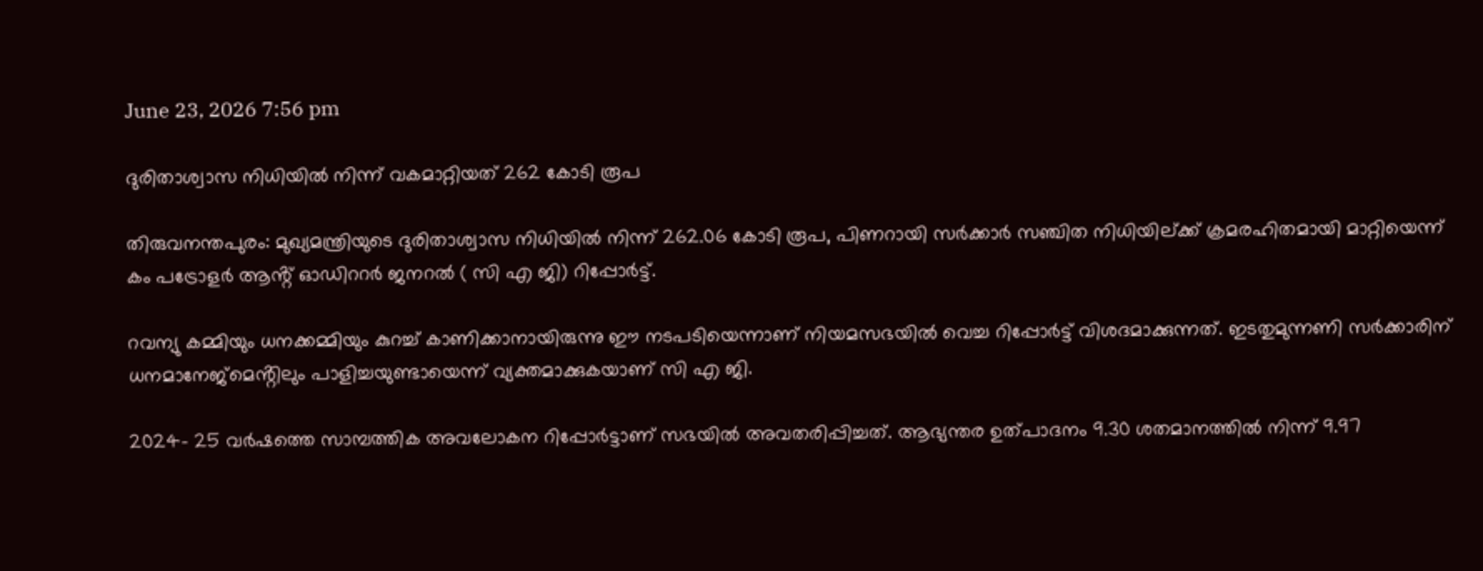June 23, 2026 7:56 pm

ദുരിതാശ്വാസ നിധിയിൽ നിന്ന് വകമാറ്റിയത് 262 കോടി രൂപ

തിരുവനന്തപുരം: മുഖ്യമന്ത്രിയുടെ ദുരിതാശ്വാസ നിധിയിൽ നിന്ന് 262.06 കോടി രൂപ, പിണറായി സർക്കാർ സഞ്ചിത നിധിയില്ക്ക് ക്രമരഹിതമായി മാറ്റിയെന്ന് കം പട്രോളർ ആൻ്റ് ഓഡിററർ ജനറൽ ( സി എ ജി) റിപ്പോർട്ട്.

റവന്യു കമ്മിയും ധനക്കമ്മിയും കുറച്ച് കാണിക്കാനായിരുന്നു ഈ നടപടിയെന്നാണ് നിയമസഭയിൽ വെച്ച റിപ്പോർട്ട് വിശദമാക്കുന്നത്. ഇടതുമുന്നണി സർക്കാരിന് ധനമാനേജ്മെൻ്റിലും പാളിച്ചയുണ്ടായെന്ന് വ്യക്തമാക്കുകയാണ് സി എ ജി.

2024- 25 വർഷത്തെ സാമ്പത്തിക അവലോകന റിപ്പോർട്ടാണ് സഭയിൽ അവതരിപ്പിച്ചത്. ആഭ്യന്തര ഉത്പാദനം 9.30 ശതമാനത്തിൽ നിന്ന് 9.97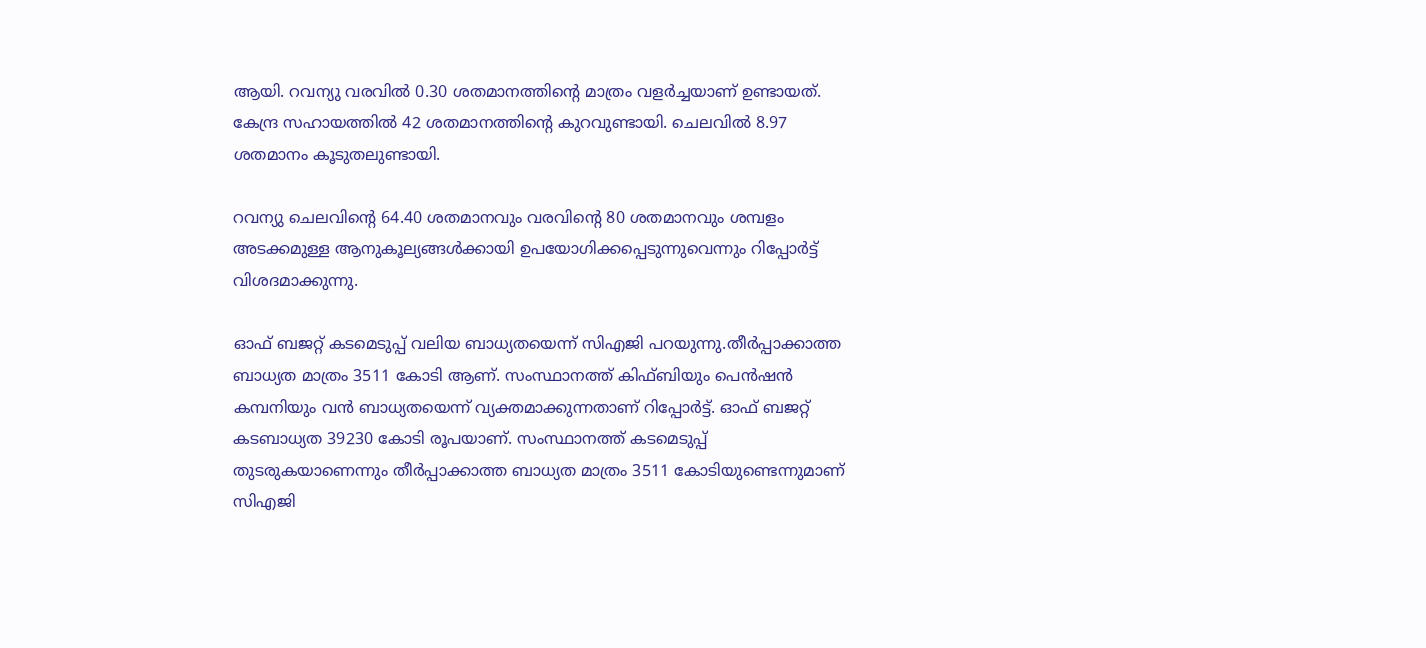ആയി. റവന്യു വരവിൽ 0.30 ശതമാനത്തിന്റെ മാത്രം വളർച്ചയാണ് ഉണ്ടായത്. കേന്ദ്ര സഹായത്തിൽ 42 ശതമാനത്തിന്റെ കുറവുണ്ടായി. ചെലവിൽ 8.97 ശതമാനം കൂടുതലുണ്ടായി.

റവന്യു ചെലവിൻ്റെ 64.40 ശതമാനവും വരവിൻ്റെ 80 ശതമാനവും ശമ്പളം അടക്കമുള്ള ആനുകൂല്യങ്ങൾക്കായി ഉപയോഗിക്കപ്പെടുന്നുവെന്നും റിപ്പോർട്ട് വിശദമാക്കുന്നു.

ഓഫ് ബജറ്റ് കടമെടുപ്പ് വലിയ ബാധ്യതയെന്ന് സിഎജി പറയുന്നു.തീർപ്പാക്കാത്ത ബാധ്യത മാത്രം 3511 കോടി ആണ്. സംസ്ഥാനത്ത് കിഫ്ബിയും പെൻഷൻ കമ്പനിയും വൻ ബാധ്യതയെന്ന് വ്യക്തമാക്കുന്നതാണ് റിപ്പോർട്ട്. ഓഫ് ബജറ്റ് കടബാധ്യത 39230 കോടി രൂപയാണ്. സംസ്ഥാനത്ത് കടമെടുപ്പ് തുടരുകയാണെന്നും തീർപ്പാക്കാത്ത ബാധ്യത മാത്രം 3511 കോടിയുണ്ടെന്നുമാണ് സിഎജി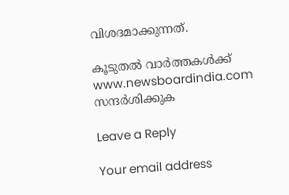വിശദമാക്കുന്നത്.

കൂടുതൽ വാർത്തകൾക്ക് www.newsboardindia.com സന്ദർശിക്കുക

Leave a Reply

Your email address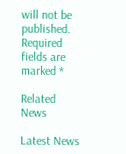will not be published. Required fields are marked *

Related News

Latest News